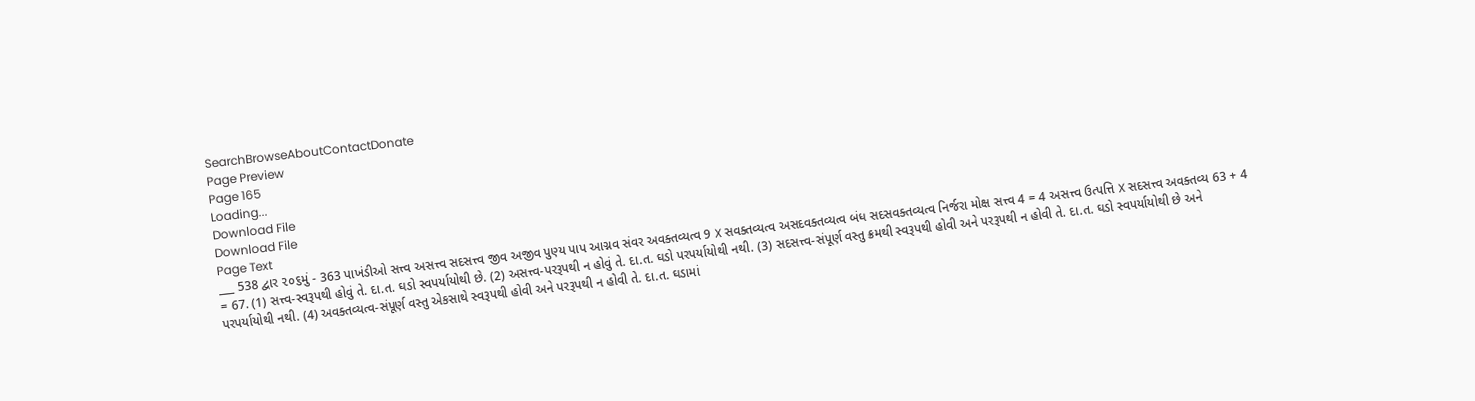SearchBrowseAboutContactDonate
Page Preview
Page 165
Loading...
Download File
Download File
Page Text
___ 538 દ્વાર ૨૦૬મું - 363 પાખંડીઓ સત્ત્વ અસત્ત્વ સદસત્ત્વ જીવ અજીવ પુણ્ય પાપ આગ્નવ સંવર અવક્તવ્યત્વ 9 X સવક્તવ્યત્વ અસદવક્તવ્યત્વ બંધ સદસવક્તવ્યત્વ નિર્જરા મોક્ષ સત્ત્વ 4 = 4 અસત્ત્વ ઉત્પત્તિ X સદસત્ત્વ અવક્તવ્ય 63 + 4 = 67. (1) સત્ત્વ-સ્વરૂપથી હોવું તે. દા.ત. ઘડો સ્વપર્યાયોથી છે. (2) અસત્ત્વ-પરરૂપથી ન હોવું તે. દા.ત. ઘડો પરપર્યાયોથી નથી. (3) સદસત્ત્વ-સંપૂર્ણ વસ્તુ ક્રમથી સ્વરૂપથી હોવી અને પરરૂપથી ન હોવી તે. દા.ત. ઘડો સ્વપર્યાયોથી છે અને પરપર્યાયોથી નથી. (4) અવક્તવ્યત્વ-સંપૂર્ણ વસ્તુ એકસાથે સ્વરૂપથી હોવી અને પરરૂપથી ન હોવી તે. દા.ત. ઘડામાં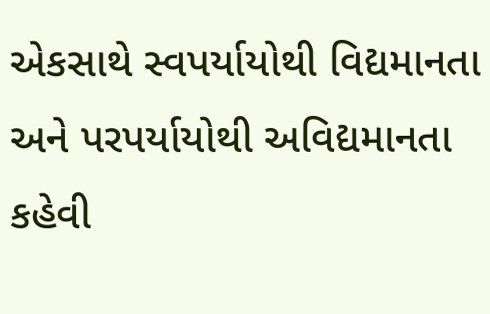એકસાથે સ્વપર્યાયોથી વિદ્યમાનતા અને પરપર્યાયોથી અવિદ્યમાનતા કહેવી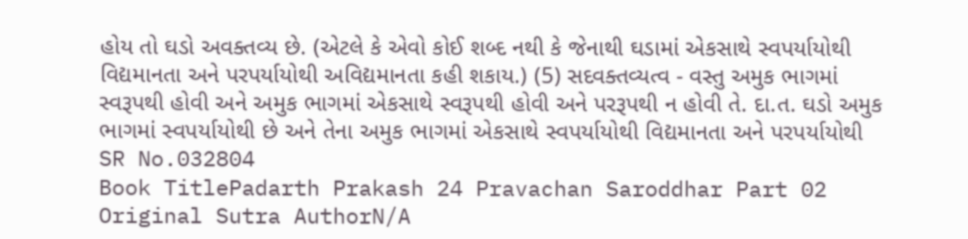હોય તો ઘડો અવક્તવ્ય છે. (એટલે કે એવો કોઈ શબ્દ નથી કે જેનાથી ઘડામાં એકસાથે સ્વપર્યાયોથી વિદ્યમાનતા અને પરપર્યાયોથી અવિદ્યમાનતા કહી શકાય.) (5) સદવક્તવ્યત્વ - વસ્તુ અમુક ભાગમાં સ્વરૂપથી હોવી અને અમુક ભાગમાં એકસાથે સ્વરૂપથી હોવી અને પરરૂપથી ન હોવી તે. દા.ત. ઘડો અમુક ભાગમાં સ્વપર્યાયોથી છે અને તેના અમુક ભાગમાં એકસાથે સ્વપર્યાયોથી વિદ્યમાનતા અને પરપર્યાયોથી
SR No.032804
Book TitlePadarth Prakash 24 Pravachan Saroddhar Part 02
Original Sutra AuthorN/A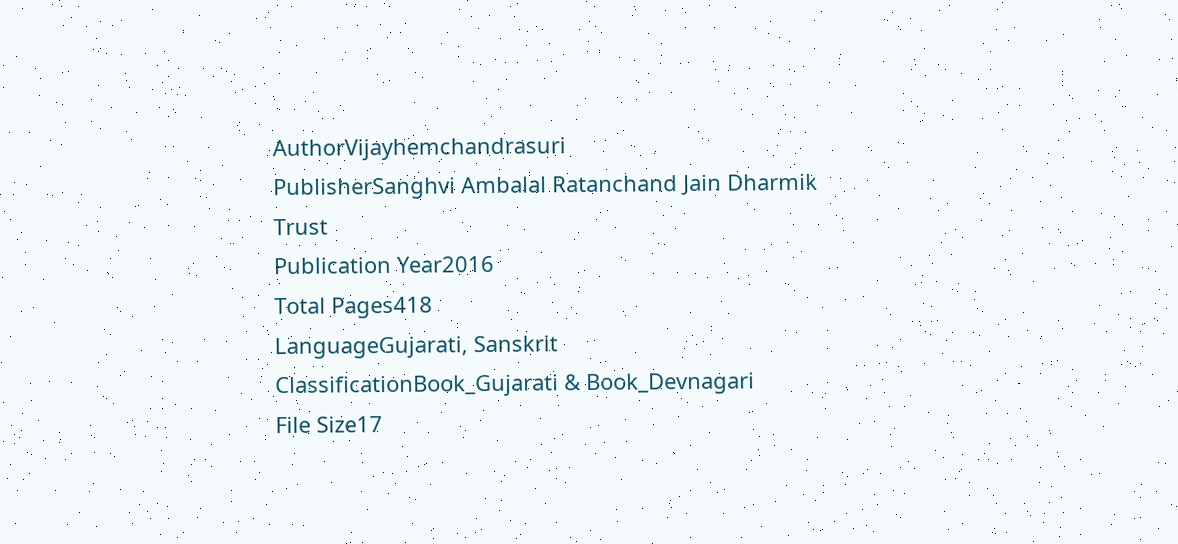AuthorVijayhemchandrasuri
PublisherSanghvi Ambalal Ratanchand Jain Dharmik Trust
Publication Year2016
Total Pages418
LanguageGujarati, Sanskrit
ClassificationBook_Gujarati & Book_Devnagari
File Size17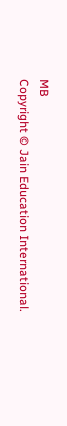MB
Copyright © Jain Education International.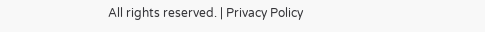All rights reserved. | Privacy Policy